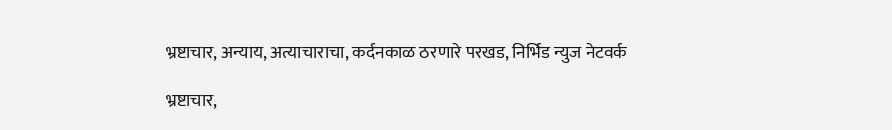भ्रष्टाचार, अन्याय, अत्याचाराचा, कर्दनकाळ ठरणारे परखड, निर्भिड न्युज नेटवर्क

भ्रष्टाचार,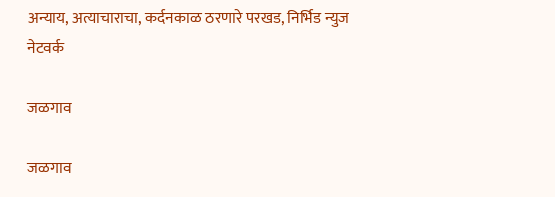अन्याय, अत्याचाराचा, कर्दनकाळ ठरणारे परखड, निर्भिड न्युज नेटवर्क

जळगाव

जळगाव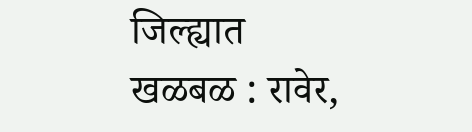जिल्ह्यात खळबळ : रावेर,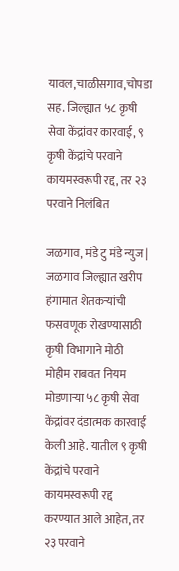यावल,चाळीसगाव,चोपडा सह. जिल्ह्यात ५८ कृषी सेवा केंद्रांवर कारवाई, ९ कृषी केंद्रांचे परवाने कायमस्वरूपी रद्द, तर २३ परवाने निलंबित

जळगाव, मंडे टु मंडे न्युज | जळगाव जिल्ह्यात खरीप हंगामात शेतकऱ्यांची फसवणूक रोखण्यासाठी कृषी विभागाने मोठी मोहीम राबवत नियम मोडणाऱ्या ५८ कृषी सेवा केंद्रांवर दंडात्मक कारवाई केली आहे. यातील ९ कृषी केंद्रांचे परवाने कायमस्वरूपी रद्द करण्यात आले आहेत, तर २३ परवाने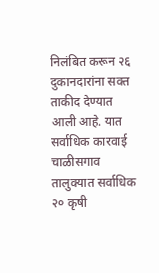निलंबित करून २६ दुकानदारांना सक्त ताकीद देण्यात आली आहे. यात सर्वाधिक कारवाई  चाळीसगाव तालुक्यात सर्वाधिक २० कृषी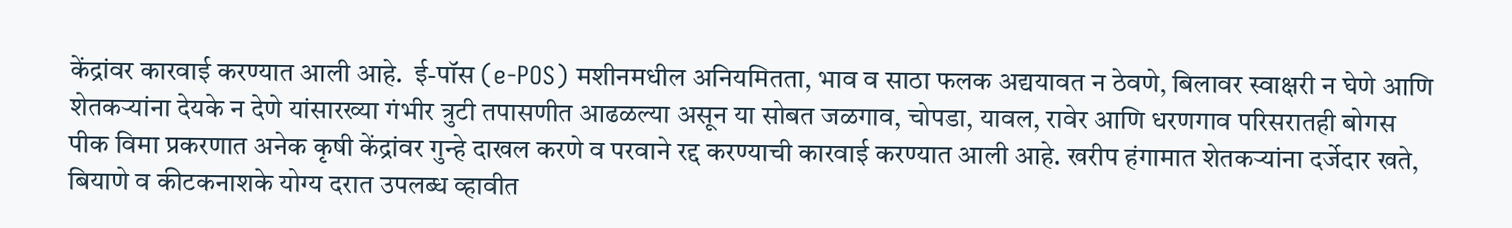केंद्रांवर कारवाई करण्यात आली आहे.  ई-पॉस (e-POS) मशीनमधील अनियमितता, भाव व साठा फलक अद्ययावत न ठेवणे, बिलावर स्वाक्षरी न घेणे आणि शेतकऱ्यांना देयके न देणे यांसारख्या गंभीर त्रुटी तपासणीत आढळल्या असून या सोबत जळगाव, चोपडा, यावल, रावेर आणि धरणगाव परिसरातही बोगस पीक विमा प्रकरणात अनेक कृषी केंद्रांवर गुन्हे दाखल करणे व परवाने रद्द करण्याची कारवाई करण्यात आली आहे. खरीप हंगामात शेतकऱ्यांना दर्जेदार खते, बियाणे व कीटकनाशके योग्य दरात उपलब्ध व्हावीत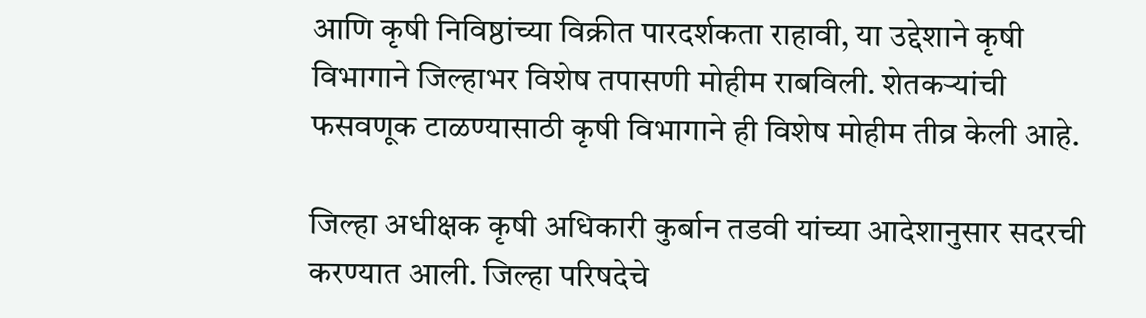आणि कृषी निविष्ठांच्या विक्रीत पारदर्शकता राहावी, या उद्देशाने कृषी विभागाने जिल्हाभर विशेष तपासणी मोहीम राबविली. शेतकऱ्यांची फसवणूक टाळण्यासाठी कृषी विभागाने ही विशेष मोहीम तीव्र केली आहे.

जिल्हा अधीक्षक कृषी अधिकारी कुर्बान तडवी यांच्या आदेशानुसार सदरची करण्यात आली. जिल्हा परिषदेचे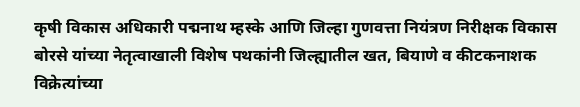कृषी विकास अधिकारी पद्मनाथ म्हस्के आणि जिल्हा गुणवत्ता नियंत्रण निरीक्षक विकास बोरसे यांच्या नेतृत्वाखाली विशेष पथकांनी जिल्ह्यातील खत, बियाणे व कीटकनाशक विक्रेत्यांच्या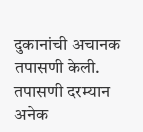दुकानांची अचानक तपासणी केली.
तपासणी दरम्यान अनेक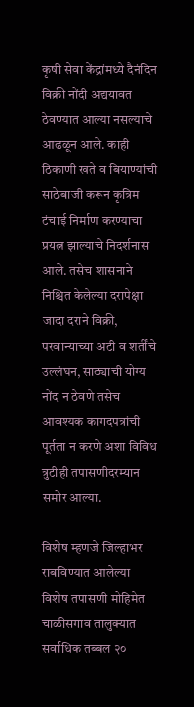कृषी सेवा केंद्रांमध्ये दैनंदिन विक्री नोंदी अद्ययावत ठेवण्यात आल्या नसल्याचे आढळून आले. काही ठिकाणी खते व बियाण्यांची साठेबाजी करून कृत्रिम टंचाई निर्माण करण्याचा प्रयत्न झाल्याचे निदर्शनास आले. तसेच शासनाने निश्चित केलेल्या दरापेक्षा जादा दराने विक्री, परवान्याच्या अटी व शर्तींचे उल्लंघन, साठ्याची योग्य नोंद न ठेवणे तसेच आवश्यक कागदपत्रांची पूर्तता न करणे अशा विविध त्रुटीही तपासणीदरम्यान समोर आल्या.

विशेष म्हणजे जिल्हाभर राबविण्यात आलेल्या विशेष तपासणी मोहिमेत चाळीसगाव तालुक्यात सर्वाधिक तब्बल २०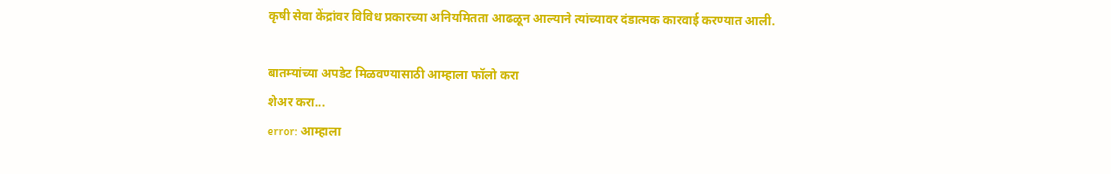कृषी सेवा केंद्रांवर विविध प्रकारच्या अनियमितता आढळून आल्याने त्यांच्यावर दंडात्मक कारवाई करण्यात आली.

बातम्यांच्या अपडेट मिळवण्यासाठी आम्हाला फॉलो करा
शेअर करा...
error: आम्हाला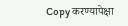Copy करण्यापेक्षा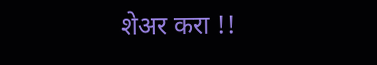शेअर करा !!